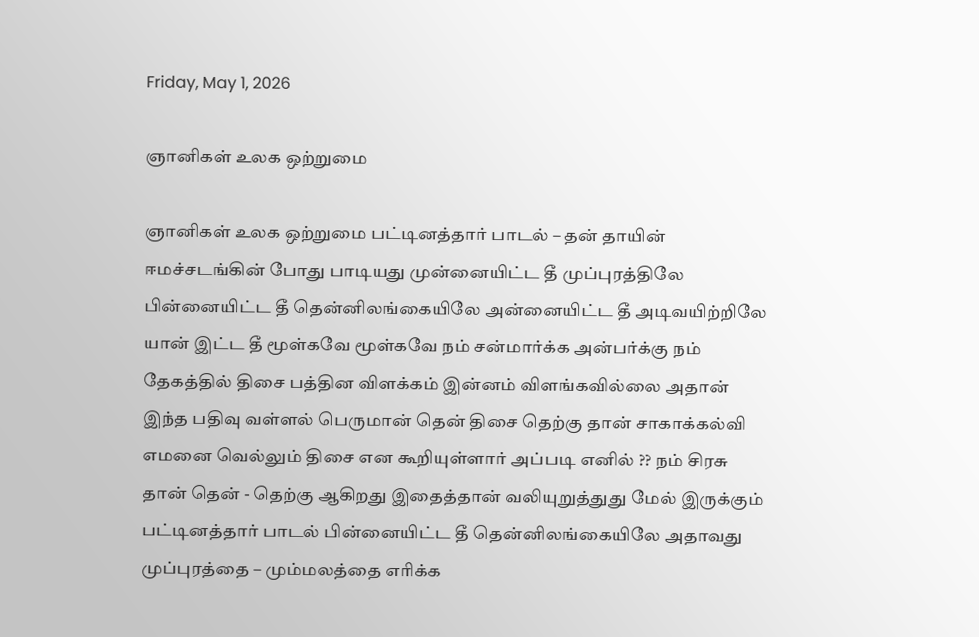Friday, May 1, 2026

ஞானிகள் உலக ஒற்றுமை

ஞானிகள் உலக ஒற்றுமை பட்டினத்தார் பாடல் – தன் தாயின் ஈமச்சடங்கின் போது பாடியது முன்னையிட்ட தீ முப்புரத்திலே பின்னையிட்ட தீ தென்னிலங்கையிலே அன்னையிட்ட தீ அடிவயிற்றிலே யான் இட்ட தீ மூள்கவே மூள்கவே நம் சன்மார்க்க அன்பர்க்கு நம் தேகத்தில் திசை பத்தின விளக்கம் இன்னம் விளங்கவில்லை அதான் இந்த பதிவு வள்ளல் பெருமான் தென் திசை தெற்கு தான் சாகாக்கல்வி எமனை வெல்லும் திசை என கூறியுள்ளார் அப்படி எனில் ?? நம் சிரசு தான் தென் - தெற்கு ஆகிறது இதைத்தான் வலியுறுத்துது மேல் இருக்கும் பட்டினத்தார் பாடல் பின்னையிட்ட தீ தென்னிலங்கையிலே அதாவது முப்புரத்தை – மும்மலத்தை எரிக்க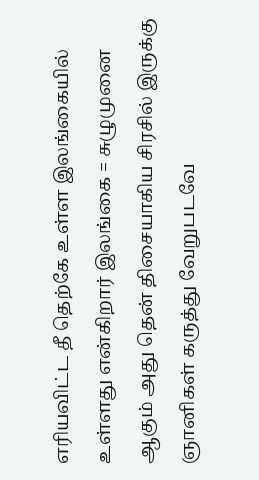எரியவிட்ட தீ தெற்கே உள்ள இலங்கையில் உள்ளது என்கிறார் இலங்கை = சுழுமுனை ஆகும் அது தென் திசையாகிய சிரசில் இருக்கு ஞானிகள் கருத்து வேறுபடவே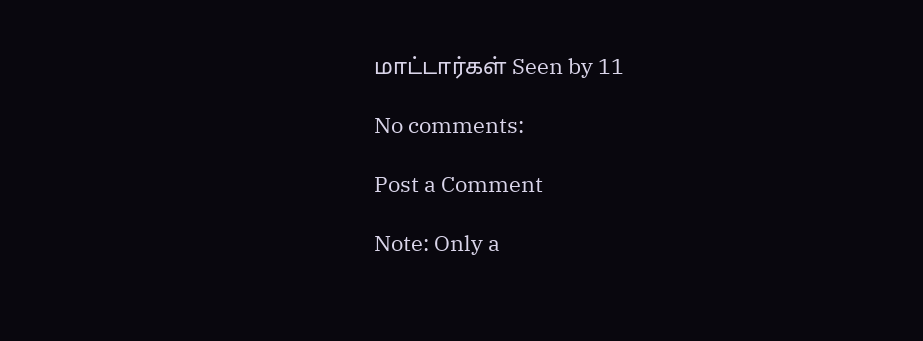மாட்டார்கள் Seen by 11

No comments:

Post a Comment

Note: Only a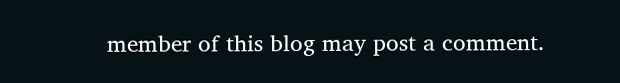member of this blog may post a comment.